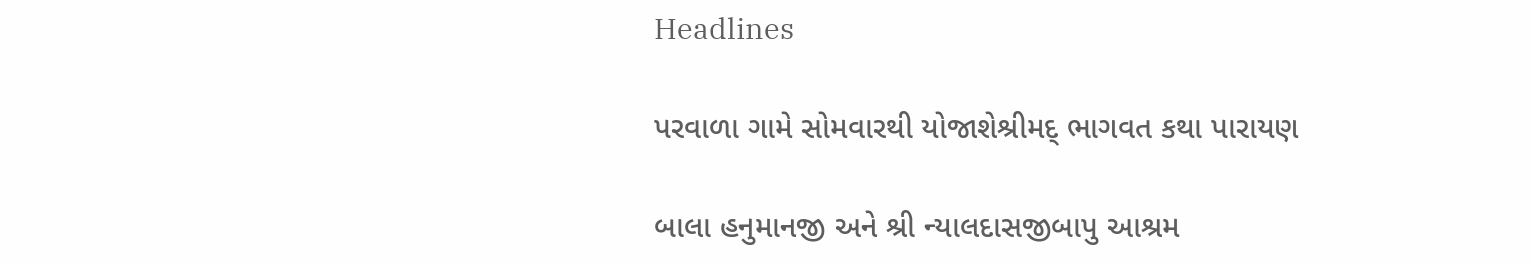Headlines

પરવાળા ગામે સોમવારથી યોજાશેશ્રીમદ્ ભાગવત કથા પારાયણ

બાલા હનુમાનજી અને શ્રી ન્યાલદાસજીબાપુ આશ્રમ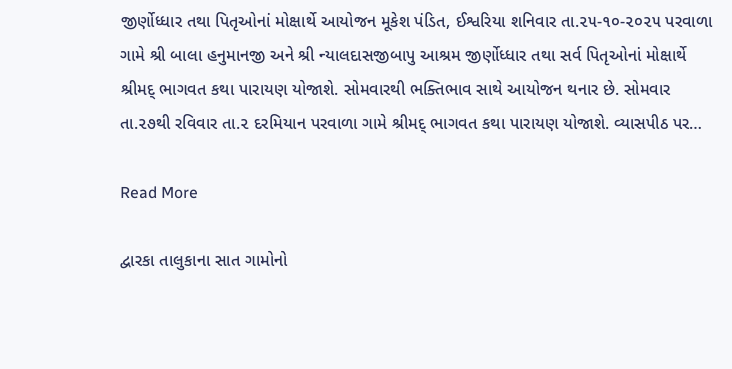જીર્ણોધ્ધાર તથા પિતૃઓનાં મોક્ષાર્થે આયોજન મૂકેશ પંડિત, ઈશ્વરિયા શનિવાર તા.૨૫-૧૦-૨૦૨૫ પરવાળા ગામે શ્રી બાલા હનુમાનજી અને શ્રી ન્યાલદાસજીબાપુ આશ્રમ જીર્ણોધ્ધાર તથા સર્વ પિતૃઓનાં મોક્ષાર્થે શ્રીમદ્ ભાગવત કથા પારાયણ યોજાશે. સોમવારથી ભક્તિભાવ સાથે આયોજન થનાર છે. સોમવાર તા.૨૭થી રવિવાર તા.૨ દરમિયાન પરવાળા ગામે શ્રીમદ્ ભાગવત કથા પારાયણ યોજાશે. વ્યાસપીઠ પર…

Read More

દ્વારકા તાલુકાના સાત ગામોનો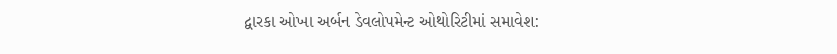દ્વારકા ઓખા અર્બન ડેવલોપમેન્ટ ઓથોરિટીમાં સમાવેશ: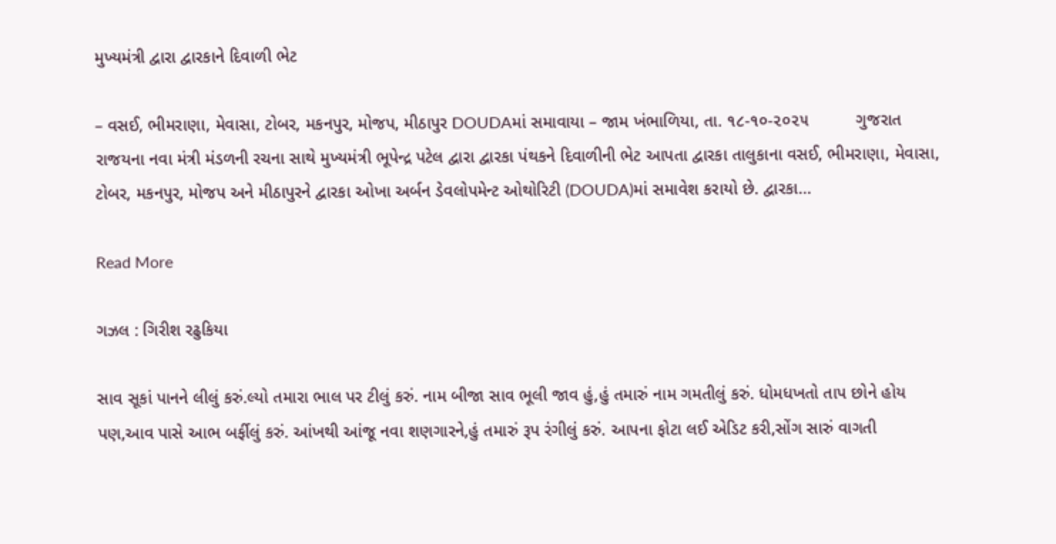મુખ્યમંત્રી દ્વારા દ્વારકાને દિવાળી ભેટ

– વસઈ, ભીમરાણા, મેવાસા, ટોબર, મકનપુર, મોજપ, મીઠાપુર DOUDAમાં સમાવાયા – જામ ખંભાળિયા, તા. ૧૮-૧૦-૨૦૨૫          ગુજરાત રાજયના નવા મંત્રી મંડળની રચના સાથે મુખ્યમંત્રી ભૂપેન્દ્ર પટેલ દ્વારા દ્વારકા પંથકને દિવાળીની ભેટ આપતા દ્વારકા તાલુકાના વસઈ, ભીમરાણા, મેવાસા, ટોબર, મકનપુર, મોજપ અને મીઠાપુરને દ્વારકા ઓખા અર્બન ડેવલોપમેન્ટ ઓથોરિટી (DOUDA)માં સમાવેશ કરાયો છે. દ્વારકા…

Read More

ગઝલ : ગિરીશ રઢુકિયા

સાવ સૂકાં પાનને લીલું કરું.લ્યો તમારા ભાલ પર ટીલું કરું. નામ બીજા સાવ ભૂલી જાવ હું,હું તમારું નામ ગમતીલું કરું. ધોમધખતો તાપ છોને હોય પણ,આવ પાસે આભ બર્ફીલું કરું. આંખથી આંજૂ નવા શણગારને,હું તમારું રૂપ રંગીલું કરું. આપના ફોટા લઈ એડિટ કરી,સોંગ સારું વાગતી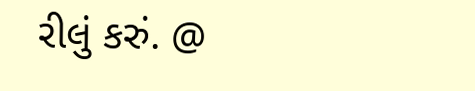રીલું કરું. @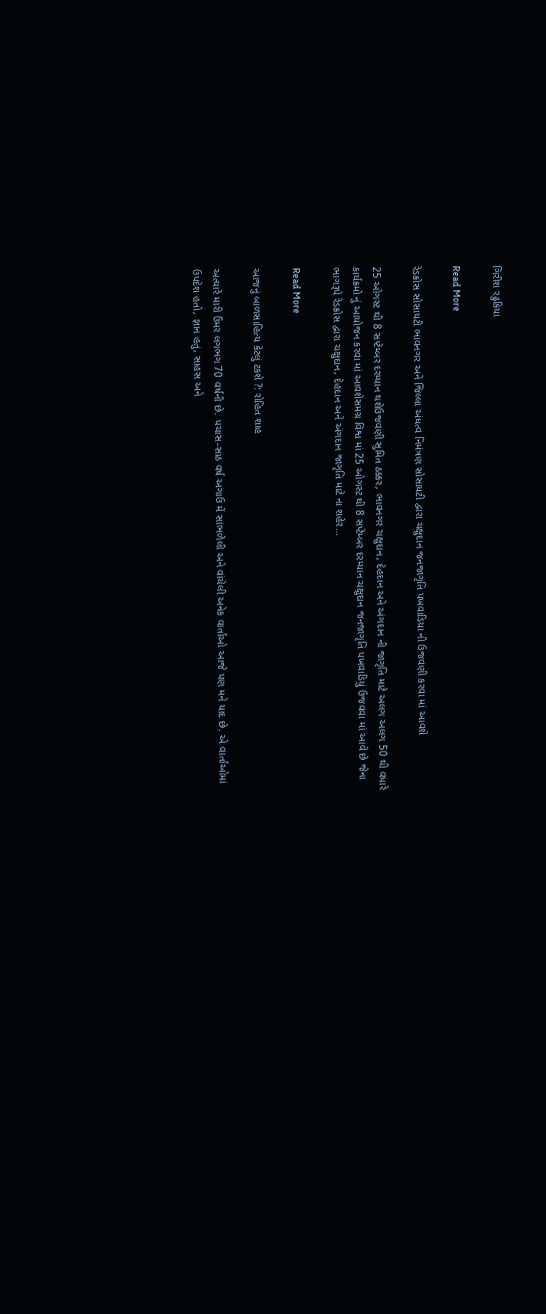ગિરીશ રઢુકિયા

Read More

રેડક્રોસ સોસાયટી ભાવનગર અને જિલ્લા અંધત્વ નિમંત્રણ સોસાયટી દ્વારા ચક્ષુદાન જનજાગૃતિ પખવાડિયા ની ઉજવણી કરવા માં આવશે

25 ઓગસ્ટ થી 8 સપ્ટેમ્બર દરમ્યાન થશેઉજવણી સુમિત ઠક્કર, ભાવનગર ચક્ષુદાન, દેહદાન અને અંગદાન ની જાગૃતિ માટે અલગ અલગ 50 થી વધારે કાર્યક્રમો નું આયોજન કરવા માં આવશેસમગ્ર વિશ્વ માં 25 ઓગસ્ટ થી 8 સપ્ટેમ્બર દરમ્યાન ચક્ષુદાન જનજાગૃતિ પખવાડિયું ઉજવવા માં આવે છે જેના ભાગરૂપે રેડક્રોસ દ્વારા ચક્ષુદાન, દેહદાન અને અંગદાન જાગૃતિ માટે ના શહેર…

Read More

આજનું બાળસાહિત્ય કેટલું ટકશે ?: રોહિત શાહ

અત્યારે મારી ઉંમર લગભગ 70 વર્ષની છે. પચાસ-સાઠ વર્ષ અગાઉ મેં સાંભળેલી અને વાંચેલી અનેક વાર્તાઓ આજે પણ મને યાદ છે. એ વાર્તાઓમાં ઉપદેશ હતો, જ્ઞાન હતું, સાહસ અને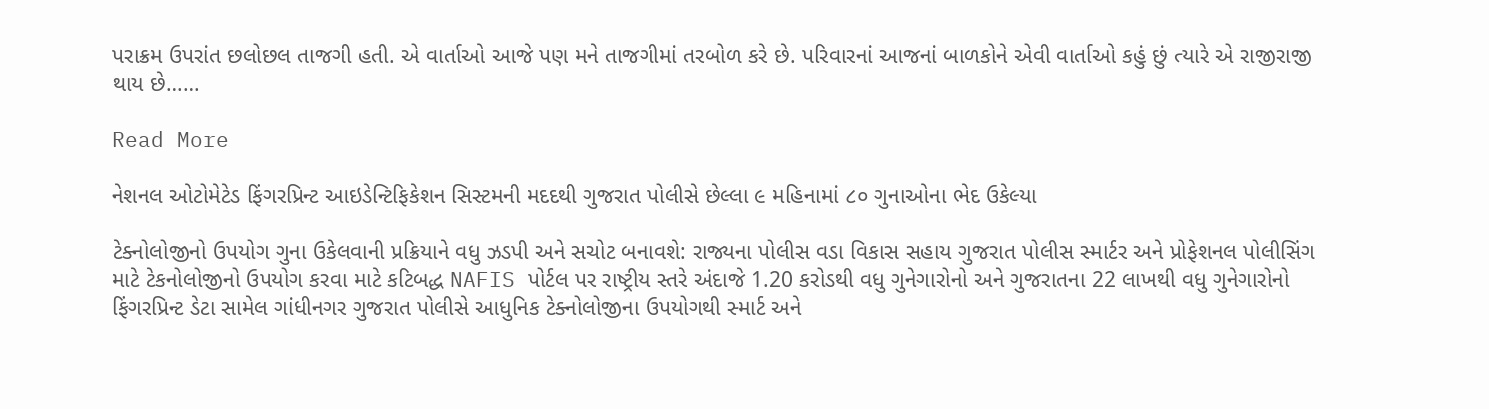પરાક્રમ ઉપરાંત છલોછલ તાજગી હતી. એ વાર્તાઓ આજે પણ મને તાજગીમાં તરબોળ કરે છે. પરિવારનાં આજનાં બાળકોને એવી વાર્તાઓ કહું છું ત્યારે એ રાજીરાજી થાય છે……

Read More

નેશનલ ઓટોમેટેડ ફિંગરપ્રિન્ટ આઇડેન્ટિફિકેશન સિસ્ટમની મદદથી ગુજરાત પોલીસે છેલ્લા ૯ મહિનામાં ૮૦ ગુનાઓના ભેદ ઉકેલ્યા

ટેક્નોલોજીનો ઉપયોગ ગુના ઉકેલવાની પ્રક્રિયાને વધુ ઝડપી અને સચોટ બનાવશે: રાજ્યના પોલીસ વડા વિકાસ સહાય ગુજરાત પોલીસ સ્માર્ટર અને પ્રોફેશનલ પોલીસિંગ માટે ટેકનોલોજીનો ઉપયોગ કરવા માટે કટિબદ્ધ NAFIS પોર્ટલ પર રાષ્ટ્રીય સ્તરે અંદાજે 1.20 કરોડથી વધુ ગુનેગારોનો અને ગુજરાતના 22 લાખથી વધુ ગુનેગારોનો ફિંગરપ્રિન્ટ ડેટા સામેલ ગાંધીનગર ગુજરાત પોલીસે આધુનિક ટેક્નોલોજીના ઉપયોગથી સ્માર્ટ અને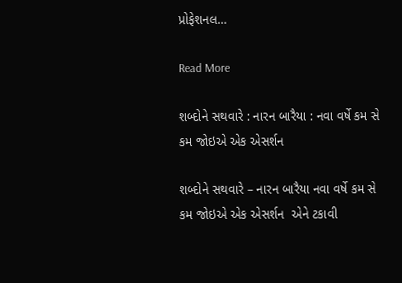પ્રોફેશનલ…

Read More

શબ્દોને સથવારે : નારન બારૈયા : નવા વર્ષે કમ સે કમ જોઇએ એક એસર્શન

શબ્દોને સથવારે – નારન બારૈયા નવા વર્ષે કમ સે કમ જોઇએ એક એસર્શન  એને ટકાવી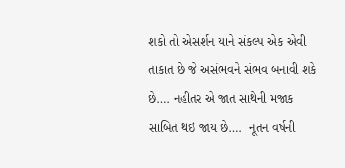શકો તો એસર્શન યાને સંકલ્પ એક એવી તાકાત છે જે અસંભવને સંભવ બનાવી શકે છે…. નહીતર એ જાત સાથેની મજાક સાબિત થઇ જાય છે….  નૂતન વર્ષની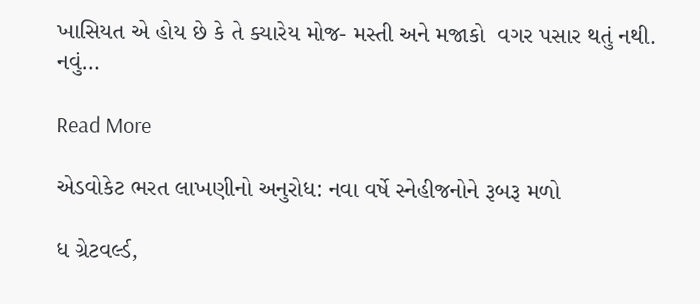ખાસિયત એ હોય છે કે તે ક્યારેય મોજ- મસ્તી અને મજાકો  વગર પસાર થતું નથી. નવું…

Read More

એડવોકેટ ભરત લાખણીનો અનુરોધ: નવા વર્ષે સ્નેહીજનોને રૂબરૂ મળો

ધ ગ્રેટવર્લ્ડ,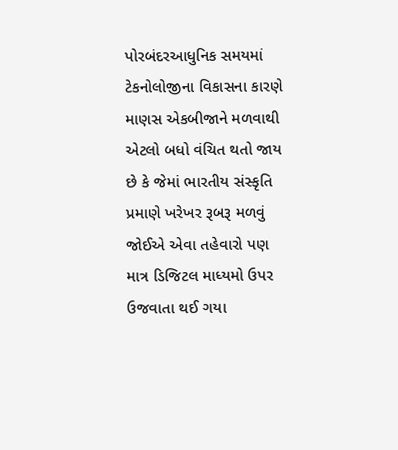પોરબંદરઆધુનિક સમયમાં ટેકનોલોજીના વિકાસના કારણે માણસ એકબીજાને મળવાથી એટલો બધો વંચિત થતો જાય છે કે જેમાં ભારતીય સંસ્કૃતિ પ્રમાણે ખરેખર રૂબરૂ મળવું જોઈએ એવા તહેવારો પણ માત્ર ડિજિટલ માધ્યમો ઉપર ઉજવાતા થઈ ગયા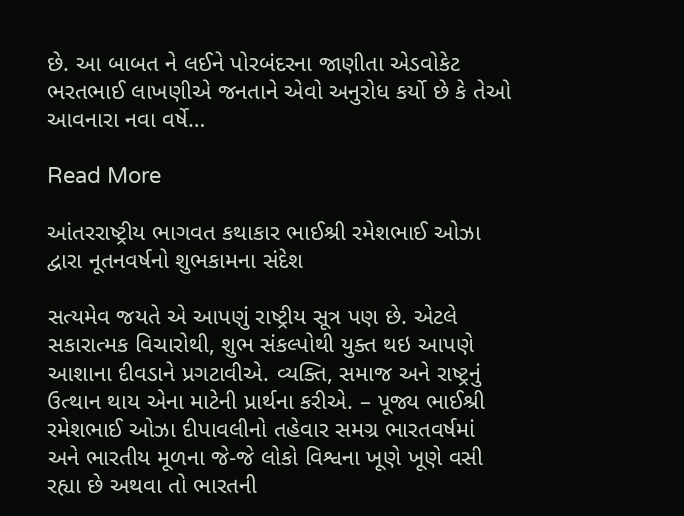છે. આ બાબત ને લઈને પોરબંદરના જાણીતા એડવોકેટ ભરતભાઈ લાખણીએ જનતાને એવો અનુરોધ કર્યો છે કે તેઓ આવનારા નવા વર્ષે…

Read More

આંતરરાષ્ટ્રીય ભાગવત કથાકાર ભાઈશ્રી રમેશભાઈ ઓઝા દ્વારા નૂતનવર્ષનો શુભકામના સંદેશ

સત્યમેવ જયતે એ આપણું રાષ્ટ્રીય સૂત્ર પણ છે. એટલે સકારાત્મક વિચારોથી, શુભ સંકલ્પોથી યુક્ત થઇ આપણે આશાના દીવડાને પ્રગટાવીએ. વ્યક્તિ, સમાજ અને રાષ્ટ્રનું ઉત્થાન થાય એના માટેની પ્રાર્થના કરીએ. – પૂજ્ય ભાઈશ્રી રમેશભાઈ ઓઝા દીપાવલીનો તહેવાર સમગ્ર ભારતવર્ષમાં અને ભારતીય મૂળના જે-જે લોકો વિશ્વના ખૂણે ખૂણે વસી રહ્યા છે અથવા તો ભારતની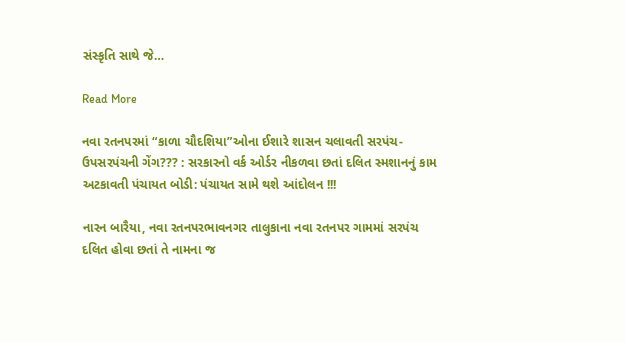સંસ્કૃતિ સાથે જે…

Read More

નવા રતનપરમાં “કાળા ચૌદશિયા”ઓના ઈશારે શાસન ચલાવતી સરપંચ-ઉપસરપંચની ગેંગ??? : સરકારનો વર્ક ઓર્ડર નીકળવા છતાં દલિત સ્મશાનનું કામ અટકાવતી પંચાયત બોડી: પંચાયત સામે થશે આંદોલન !!!

નારન બારૈયા, નવા રતનપરભાવનગર તાલુકાના નવા રતનપર ગામમાં સરપંચ દલિત હોવા છતાં તે નામના જ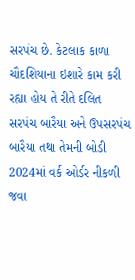સરપંચ છે. કેટલાક કાળા ચૌદશિયાના ઇશારે કામ કરી રહ્યા હોય તે રીતે દલિત સરપંચ બારૈયા અને ઉપસરપંચ બારૈયા તથા તેમની બોડી 2024માં વર્ક ઓર્ડર નીકળી જવા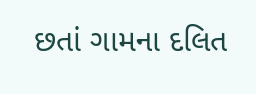છતાં ગામના દલિત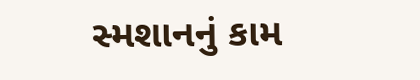સ્મશાનનું કામ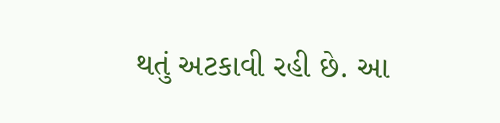થતું અટકાવી રહી છે. આ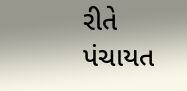રીતે પંચાયત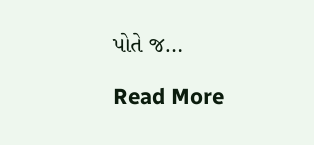પોતે જ…

Read More